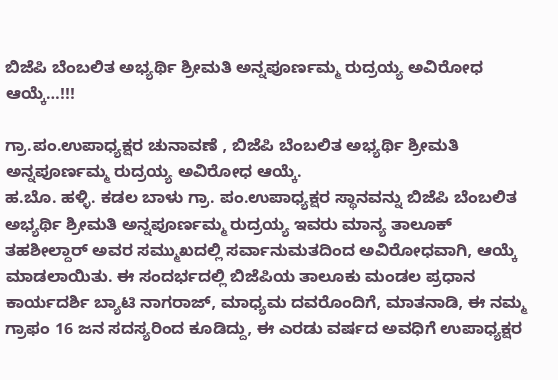ಬಿಜೆಪಿ ಬೆಂಬಲಿತ ಅಭ್ಯರ್ಥಿ ಶ್ರೀಮತಿ ಅನ್ನಪೂರ್ಣಮ್ಮ ರುದ್ರಯ್ಯ ಅವಿರೋಧ ಆಯ್ಕೆ…!!!

ಗ್ರಾ.ಪಂ.ಉಪಾಧ್ಯಕ್ಷರ ಚುನಾವಣೆ , ಬಿಜೆಪಿ ಬೆಂಬಲಿತ ಅಭ್ಯರ್ಥಿ ಶ್ರೀಮತಿ ಅನ್ನಪೂರ್ಣಮ್ಮ ರುದ್ರಯ್ಯ ಅವಿರೋಧ ಆಯ್ಕೆ.
ಹ.ಬೊ. ಹಳ್ಳಿ. ಕಡಲ ಬಾಳು ಗ್ರಾ. ಪಂ.ಉಪಾಧ್ಯಕ್ಷರ ಸ್ಥಾನವನ್ನು ಬಿಜೆಪಿ ಬೆಂಬಲಿತ ಅಭ್ಯರ್ಥಿ ಶ್ರೀಮತಿ ಅನ್ನಪೂರ್ಣಮ್ಮ ರುದ್ರಯ್ಯ ಇವರು ಮಾನ್ಯ ತಾಲೂಕ್ ತಹಶೀಲ್ದಾರ್ ಅವರ ಸಮ್ಮುಖದಲ್ಲಿ ಸರ್ವಾನುಮತದಿಂದ ಅವಿರೋಧವಾಗಿ, ಆಯ್ಕೆ ಮಾಡಲಾಯಿತು. ಈ ಸಂದರ್ಭದಲ್ಲಿ ಬಿಜೆಪಿಯ ತಾಲೂಕು ಮಂಡಲ ಪ್ರಧಾನ ಕಾರ್ಯದರ್ಶಿ ಬ್ಯಾಟಿ ನಾಗರಾಜ್, ಮಾಧ್ಯಮ ದವರೊಂದಿಗೆ, ಮಾತನಾಡಿ, ಈ ನಮ್ಮ ಗ್ರಾಫಂ 16 ಜನ ಸದಸ್ಯರಿಂದ ಕೂಡಿದ್ದು, ಈ ಎರಡು ವರ್ಷದ ಅವಧಿಗೆ ಉಪಾಧ್ಯಕ್ಷರ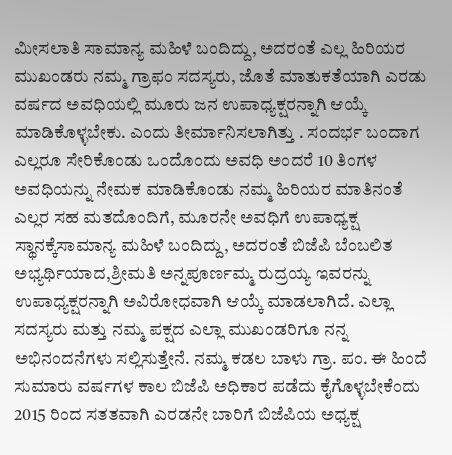ಮೀಸಲಾತಿ ಸಾಮಾನ್ಯ ಮಹಿಳೆ ಬಂದಿದ್ದು, ಅದರಂತೆ ಎಲ್ಲ ಹಿರಿಯರ ಮುಖಂಡರು ನಮ್ಮ ಗ್ರಾಫಂ ಸದಸ್ಯರು, ಜೊತೆ ಮಾತುಕತೆಯಾಗಿ ಎರಡು ವರ್ಷದ ಅವಧಿಯಲ್ಲಿ ಮೂರು ಜನ ಉಪಾಧ್ಯಕ್ಷರನ್ನಾಗಿ ಆಯ್ಕೆ ಮಾಡಿಕೊಳ್ಳಬೇಕು. ಎಂದು ತೀರ್ಮಾನಿಸಲಾಗಿತ್ತು ‌. ಸಂದರ್ಭ ಬಂದಾಗ ಎಲ್ಲರೂ ಸೇರಿಕೊಂಡು ಒಂದೊಂದು ಅವಧಿ ಅಂದರೆ 10 ತಿಂಗಳ ಅವಧಿಯನ್ನು ನೇಮಕ ಮಾಡಿಕೊಂಡು ನಮ್ಮ ಹಿರಿಯರ ಮಾತಿನಂತೆ ಎಲ್ಲರ ಸಹ ಮತದೊಂದಿಗೆ, ಮೂರನೇ ಅವಧಿಗೆ ಉಪಾಧ್ಯಕ್ಷ ಸ್ಥಾನಕ್ಕೆಸಾಮಾನ್ಯ ಮಹಿಳೆ ಬಂದಿದ್ದು, ಅದರಂತೆ ಬಿಜೆಪಿ ಬೆಂಬಲಿತ ಅಭ್ಯರ್ಥಿಯಾದ,ಶ್ರೀಮತಿ ಅನ್ನಪೂರ್ಣಮ್ಮ ರುದ್ರಯ್ಯ ಇವರನ್ನು ಉಪಾಧ್ಯಕ್ಷರನ್ನಾಗಿ ಅವಿರೋಧವಾಗಿ ಆಯ್ಕೆ ಮಾಡಲಾಗಿದೆ. ಎಲ್ಲಾ ಸದಸ್ಯರು ಮತ್ತು ನಮ್ಮ ಪಕ್ಷದ ಎಲ್ಲಾ ಮುಖಂಡರಿಗೂ ನನ್ನ ಅಭಿನಂದನೆಗಳು ಸಲ್ಲಿಸುತ್ತೇನೆ. ನಮ್ಮ ಕಡಲ ಬಾಳು ಗ್ರಾ. ಪಂ. ಈ ಹಿಂದೆ ಸುಮಾರು ವರ್ಷಗಳ ಕಾಲ ಬಿಜೆಪಿ ಅಧಿಕಾರ ಪಡೆದು ಕೈಗೊಳ್ಳಬೇಕೆಂದು 2015 ರಿಂದ ಸತತವಾಗಿ ಎರಡನೇ ಬಾರಿಗೆ ಬಿಜೆಪಿಯ ಅಧ್ಯಕ್ಷ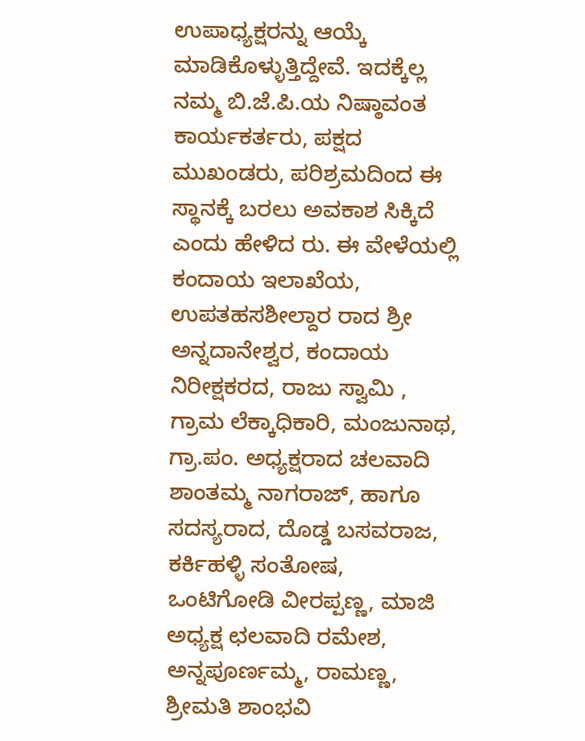ಉಪಾಧ್ಯಕ್ಷರನ್ನು ಆಯ್ಕೆ ಮಾಡಿಕೊಳ್ಳುತ್ತಿದ್ದೇವೆ. ಇದಕ್ಕೆಲ್ಲ ನಮ್ಮ ಬಿ.ಜೆ.ಪಿ.ಯ ನಿಷ್ಠಾವಂತ ಕಾರ್ಯಕರ್ತರು, ಪಕ್ಷದ ಮುಖಂಡರು, ಪರಿಶ್ರಮದಿಂದ ಈ ಸ್ಥಾನಕ್ಕೆ ಬರಲು ಅವಕಾಶ ಸಿಕ್ಕಿದೆ ಎಂದು ಹೇಳಿದ ರು. ಈ ವೇಳೆಯಲ್ಲಿ ಕಂದಾಯ ಇಲಾಖೆಯ, ಉಪತಹಸಶೀಲ್ದಾರ ರಾದ ಶ್ರೀ ಅನ್ನದಾನೇಶ್ವರ, ಕಂದಾಯ ನಿರೀಕ್ಷಕರದ, ರಾಜು ಸ್ವಾಮಿ , ಗ್ರಾಮ ಲೆಕ್ಕಾಧಿಕಾರಿ, ಮಂಜುನಾಥ, ಗ್ರಾ.ಪಂ. ಅಧ್ಯಕ್ಷರಾದ ಚಲವಾದಿ ಶಾಂತಮ್ಮ ನಾಗರಾಜ್, ಹಾಗೂ ಸದಸ್ಯರಾದ, ದೊಡ್ಡ ಬಸವರಾಜ, ಕರ್ಕಿಹಳ್ಳಿ ಸಂತೋಷ, ಒಂಟಿಗೋಡಿ ವೀರಪ್ಪಣ್ಣ, ಮಾಜಿ ಅಧ್ಯಕ್ಷ ಛಲವಾದಿ ರಮೇಶ, ಅನ್ನಪೂರ್ಣಮ್ಮ, ರಾಮಣ್ಣ, ಶ್ರೀಮತಿ ಶಾಂಭವಿ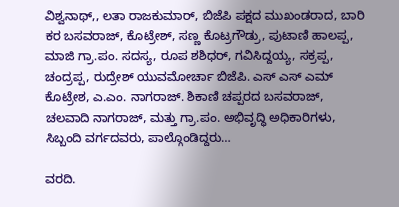ವಿಶ್ವನಾಥ್,, ಲತಾ ರಾಜಕುಮಾರ್, ಬಿಜೆಪಿ ಪಕ್ಷದ ಮುಖಂಡರಾದ, ಬಾರಿ ಕರ ಬಸವರಾಜ್, ಕೊಟ್ರೇಶ್, ಸಣ್ಣ ಕೊಟ್ರಗೌಡ್ರು, ಪುಟಾಣಿ ಹಾಲಪ್ಪ, ಮಾಜಿ ಗ್ರಾ.ಪಂ. ಸದಸ್ಯ, ರೂಪ ಶಶಿಧರ್, ಗವಿಸಿದ್ದಯ್ಯ, ಸಕ್ರಪ್ಪ, ಚಂದ್ರಪ್ಪ, ರುದ್ರೇಶ್ ಯುವಮೋರ್ಚಾ ಬಿಜೆಪಿ. ಎಸ್ ಎಸ್ ಎಮ್ ಕೊಟ್ರೇಶ, ಎ.ಎಂ. ನಾಗರಾಜ್. ಶಿಕಾಣಿ ಚಪ್ಪರದ ಬಸವರಾಜ್, ಚಲವಾದಿ ನಾಗರಾಜ್, ಮತ್ತು ಗ್ರಾ.ಪಂ. ಅಭಿವೃದ್ಧಿ ಅಧಿಕಾರಿಗಳು, ಸಿಬ್ಬಂದಿ ವರ್ಗದವರು, ಪಾಲ್ಗೊಂಡಿದ್ದರು…

ವರದಿ.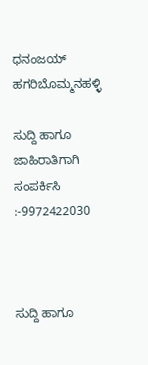ಧನಂಜಯ್ ಹಗರಿಬೊಮ್ಮನಹಳ್ಳಿ

ಸುದ್ದಿ ಹಾಗೂ ಜಾಹಿರಾತಿಗಾಗಿ ಸಂಪರ್ಕಿಸಿ :-9972422030



ಸುದ್ದಿ ಹಾಗೂ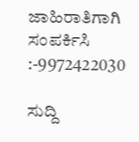ಜಾಹಿರಾತಿಗಾಗಿ ಸಂಪರ್ಕಿಸಿ :-9972422030

ಸುದ್ದಿ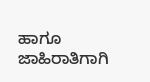ಹಾಗೂ ಜಾಹಿರಾತಿಗಾಗಿ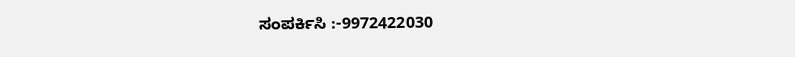ಸಂಪರ್ಕಿಸಿ :-9972422030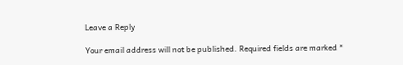Leave a Reply

Your email address will not be published. Required fields are marked *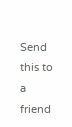Send this to a friend